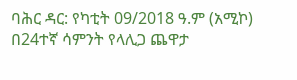ባሕር ዳር: የካቲት 09/2018 ዓ.ም (አሚኮ) በ24ተኛ ሳምንት የላሊጋ ጨዋታ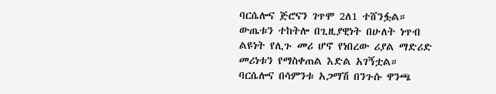ባርሴሎና ጅሮናን ገጥሞ 2ለ1 ተሸንፏል። ውጤቱን ተከትሎ በጊዚያዊነት በሁለት ነጥብ ልዩነት የሊጉ መሪ ሆኖ የነበረው ሪያል ማድሪድ መሪነቱን የማስቀጠል እድል አገኝቷል።
ባርሴሎና በሳምንቱ አጋማሽ በንጉሱ ዋንጫ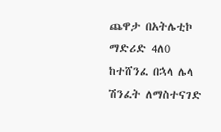ጨዋታ በአትሌቲኮ ማድሪድ 4ለ0 ከተሸንፈ በኋላ ሌላ ሽንፈት ለማስተናገድ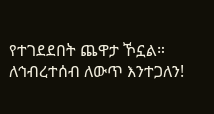የተገደደበት ጨዋታ ኾኗል።
ለኅብረተሰብ ለውጥ እንተጋለን!